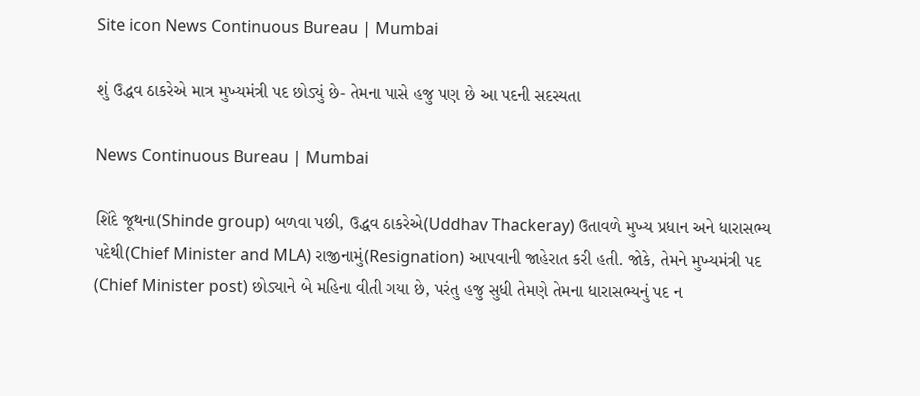Site icon News Continuous Bureau | Mumbai

શું ઉદ્ધવ ઠાકરેએ માત્ર મુખ્યમંત્રી પદ છોડ્યું છે- તેમના પાસે હજુ પણ છે આ પદની સદસ્યતા

News Continuous Bureau | Mumbai

શિંદે જૂથના(Shinde group) બળવા પછી, ઉદ્ધવ ઠાકરેએ(Uddhav Thackeray) ઉતાવળે મુખ્ય પ્રધાન અને ધારાસભ્ય પદેથી(Chief Minister and MLA) રાજીનામું(Resignation) આપવાની જાહેરાત કરી હતી. જોકે, તેમને મુખ્યમંત્રી પદ (Chief Minister post) છોડ્યાને બે મહિના વીતી ગયા છે, પરંતુ હજુ સુધી તેમણે તેમના ધારાસભ્યનું પદ ન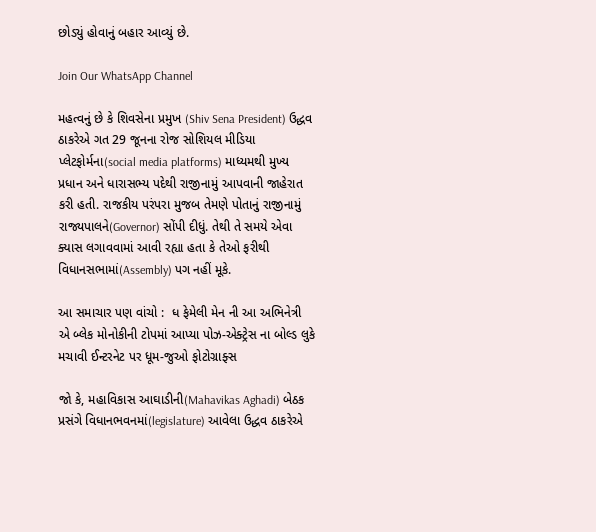છોડ્યું હોવાનું બહાર આવ્યું છે.

Join Our WhatsApp Channel

મહત્વનું છે કે શિવસેના પ્રમુખ (Shiv Sena President) ઉદ્ધવ ઠાકરેએ ગત 29 જૂનના રોજ સોશિયલ મીડિયા પ્લેટફોર્મના(social media platforms) માધ્યમથી મુખ્ય પ્રધાન અને ધારાસભ્ય પદેથી રાજીનામું આપવાની જાહેરાત કરી હતી. રાજકીય પરંપરા મુજબ તેમણે પોતાનું રાજીનામું રાજ્યપાલને(Governor) સોંપી દીધું. તેથી તે સમયે એવા ક્યાસ લગાવવામાં આવી રહ્યા હતા કે તેઓ ફરીથી વિધાનસભામાં(Assembly) પગ નહીં મૂકે.

આ સમાચાર પણ વાંચો :  ધ ફેમેલી મેન ની આ અભિનેત્રી એ બ્લેક મોનોકીની ટોપમાં આપ્યા પોઝ-એક્ટ્રેસ ના બોલ્ડ લુકે મચાવી ઈન્ટરનેટ પર ધૂમ-જુઓ ફોટોગ્રાફ્સ

જો કે, મહાવિકાસ આઘાડીની(Mahavikas Aghadi) બેઠક પ્રસંગે વિધાનભવનમાં(legislature) આવેલા ઉદ્ધવ ઠાકરેએ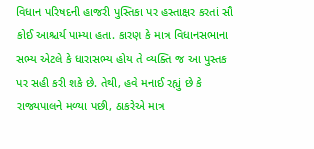વિધાન પરિષદની હાજરી પુસ્તિકા પર હસ્તાક્ષર કરતાં સૌ કોઈ આશ્ચર્ય પામ્યા હતા. કારણ કે માત્ર વિધાનસભાના સભ્ય એટલે કે ધારાસભ્ય હોય તે વ્યક્તિ જ આ પુસ્તક પર સહી કરી શકે છે. તેથી, હવે મનાઈ રહ્યું છે કે રાજ્યપાલને મળ્યા પછી, ઠાકરેએ માત્ર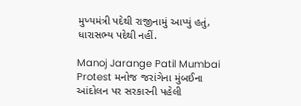મુખ્યમંત્રી પદેથી રાજીનામું આપ્યું હતું, ધારાસભ્ય પદેથી નહીં.

Manoj Jarange Patil Mumbai Protest મનોજ જરાંગેના મુંબઈના આંદોલન પર સરકારની પહેલી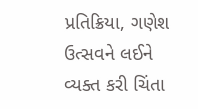પ્રતિક્રિયા, ગણેશ ઉત્સવને લઈને વ્યક્ત કરી ચિંતા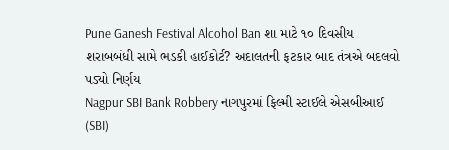Pune Ganesh Festival Alcohol Ban શા માટે ૧૦ દિવસીય શરાબબંધી સામે ભડકી હાઈકોર્ટ? અદાલતની ફટકાર બાદ તંત્રએ બદલવો પડ્યો નિર્ણય
Nagpur SBI Bank Robbery નાગપુરમાં ફિલ્મી સ્ટાઈલે એસબીઆઈ (SBI)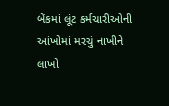બેંકમાં લૂંટ કર્મચારીઓની આંખોમાં મરચું નાખીને લાખો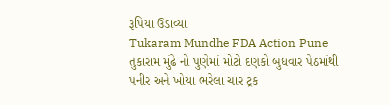રૂપિયા ઉડાવ્યા
Tukaram Mundhe FDA Action Pune તુકારામ મુંઢે નો પુણેમાં મોટો દણકો બુધવાર પેઠમાંથી પનીર અને ખોયા ભરેલા ચાર ટ્રક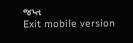જપ્ત
Exit mobile version